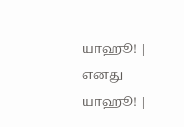யாஹூ! | எனது யாஹூ! |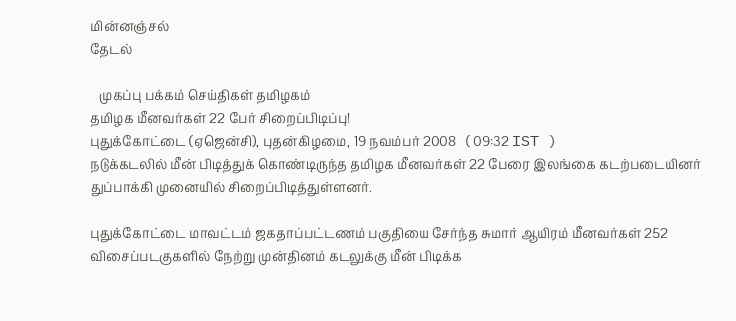மின்னஞ்சல்
தேடல்

   முகப்பு பக்கம் செய்திகள் தமிழகம்
தமிழக மீனவர்கள் 22 பேர் சிறைப்பிடிப்பு!
புதுக்கோட்டை (ஏஜென்சி), புதன்கிழமை, 19 நவம்பர் 2008   ( 09:32 IST )
நடுக்கடலில் ‌மீ‌ன் ‌பிடித்துக் கொண்டிருந்த தமிழக மீனவர்கள் 22 பேரை இலங்கை கடற்படையினர் துப்பாக்கி முனையில் சிறைப்பிடித்துள்ளனர்.

புதுக்கோட்டை மாவட்டம் ஜகதா‌ப்ப‌ட்டணம் பகுதியை சேர்ந்த சுமார் ஆயிரம் மீனவர்கள் 252 விசைப்படகுகளில் நேற்று முன்தினம் கடலுக்கு மீன் பிடிக்க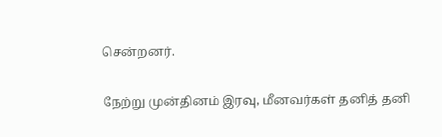சென்றனர்.

நேற்று முன்தினம் இரவு, மீனவர்கள் தனித் தனி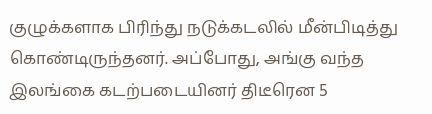குழுக்களாக பிரிந்து நடுக்கடலில் மீன்பிடித்து கொண்டிருந்தனர். அப்போது, அங்கு வந்த இலங்கை கடற்படையினர் திடீரென 5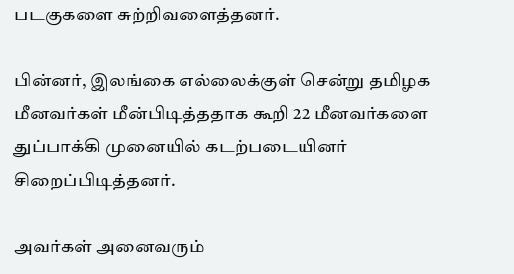படகுகளை சுற்றிவளைத்தனர்.

பின்னர், இலங்கை எல்லைக்குள் சென்று தமிழக மீனவர்கள் மீன்பிடித்ததாக கூறி 22 மீனவர்களை துப்பாக்கி முனையில் கடற்படையினர் சிறைப்பிடித்தனர்.

அவர்கள் அனைவரும்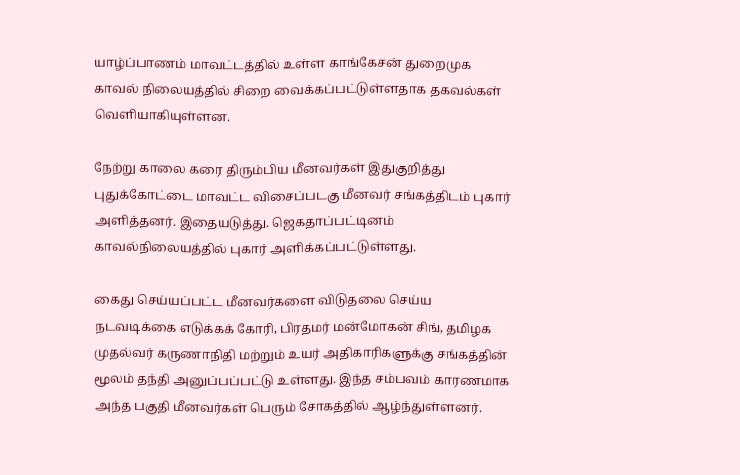யாழ்ப்பாணம் மாவட்டத்தில் உள்ள காங்கேசன் துறைமுக காவல் நிலையத்தில் சிறை வைக்கப்பட்டுள்ளதாக தகவல்கள் வெளியாகியுள்ளன.

நேற்று காலை கரை திரும்பிய மீனவர்கள் இதுகுறித்து புதுக்கோட்டை மாவட்ட விசைப்படகு மீனவர் சங்கத்திடம் புகார் அளித்தனர். இதையடுத்து. ஜெகதாப்பட்டினம் காவல்நிலையத்தில் புகார் அளிக்கப்பட்டுள்ளது.

கைது செ‌ய்ய‌ப்ப‌ட்ட ‌மீனவ‌ர்களை ‌விடுதலை‌ செ‌ய்ய‌ நடவடிக்கை எடுக்கக் கோ‌ரி, பிரதம‌ர் ம‌ன்மோக‌ன் ‌சி‌ங், த‌மிழக முத‌ல்வ‌ர் கருணா‌நி‌தி ம‌ற்று‌ம் உயர் அ‌திகா‌ரிகளு‌க்கு ச‌ங்க‌த்‌தி‌ன் மூல‌ம் த‌ந்‌தி அனு‌ப்‌ப‌ப்பட்டு உள்ளது. இந்த சம்பவம் காரணமாக அந்த பகுதி மீனவர்கள் பெரும் சோகத்தில் ஆழ்ந்துள்ளனர்.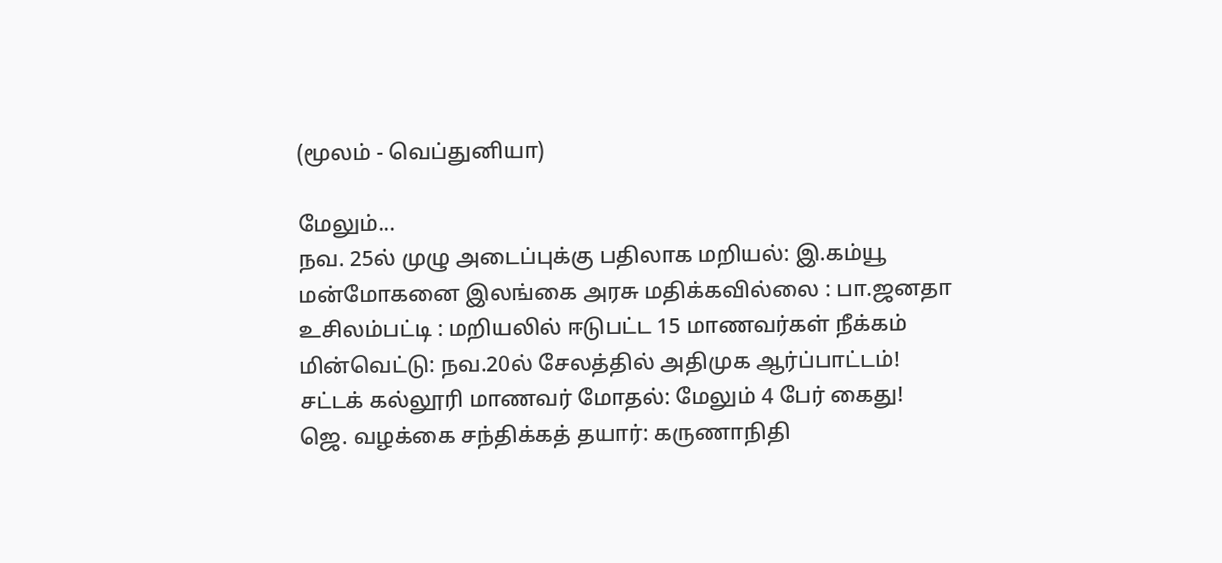(மூலம் - வெப்துனியா)

மேலும்...
நவ. 25ல் முழு அடைப்புக்கு பதிலாக மறியல்: இ.கம்யூ
மன்மோகனை இலங்கை அரசு மதிக்கவில்லை : பா.ஜனதா
உசிலம்பட்டி : மறியலில் ஈடுபட்ட 15 மாணவர்கள் ‌நீ‌‌க்க‌ம்
மின்வெட்டு: நவ.20ல் சேலத்தில் அதிமுக ஆர்ப்பாட்டம்!
சட்டக் கல்லூரி மாணவர் மோதல்: மேலும் 4 பேர் கைது!
ஜெ. வழக்கை சந்திக்கத் தயார்: கருணாநிதி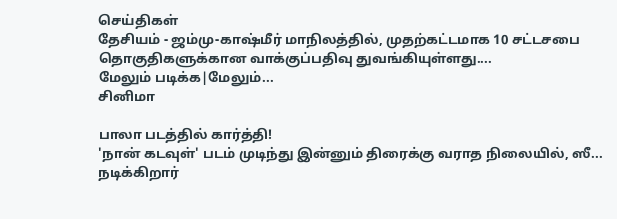செய்திகள்
தேசியம் - ஜம்மு-காஷ்மீர் மாநிலத்தில், முதற்கட்டமாக 10 சட்டசபை தொகுதிகளுக்கான வாக்குப்பதிவு துவங்கியுள்ளது....
மேலும் படிக்க|மேலும்...
சினிமா

பாலா படத்தில் கார்த்தி!
'நான் கடவுள்' படம் முடிந்து இன்னும் திரைக்கு வராத நிலையில், ஸீ...
நடிக்கிறார்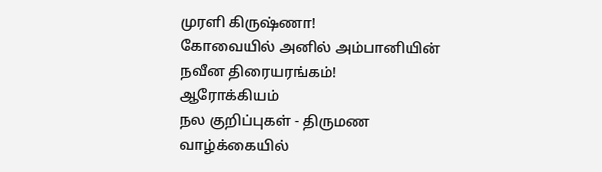முரளி கிருஷ்ணா!
கோவையில் அனில் அம்பானியின் நவீன திரையரங்கம்!
ஆரோக்கியம்
நல குறிப்புகள் - திருமண வாழ்க்கையில்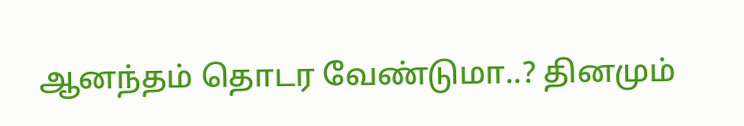ஆனந்தம் தொடர வேண்டுமா..? தினமும்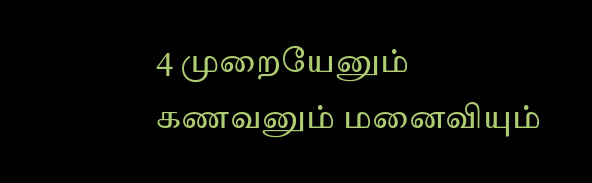4 முறையேனும் கணவனும் மனைவியும்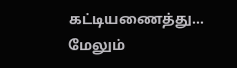கட்டியணைத்து...
மேலும்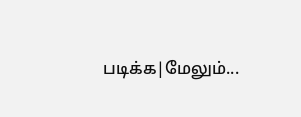படிக்க|மேலும்...